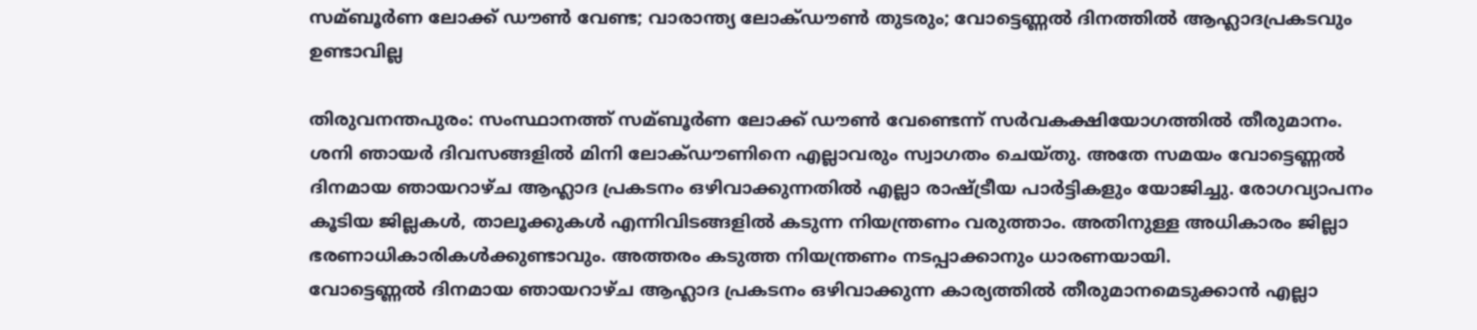സമ്ബൂര്‍ണ ലോക്ക് ഡൗണ്‍ വേണ്ട; വാരാന്ത്യ ലോക്ഡൗണ്‍ തുടരും; വോട്ടെണ്ണല്‍ ദിനത്തില്‍ ആഹ്ലാദപ്രകടവും ഉണ്ടാവില്ല

തിരുവനന്തപുരം: സംസ്ഥാനത്ത് സമ്ബൂര്‍ണ ലോക്ക് ഡൗണ്‍ വേണ്ടെന്ന് സര്‍വകക്ഷിയോഗത്തില്‍ തീരുമാനം. ശനി ഞായര്‍ ദിവസങ്ങളില്‍ മിനി ലോക്ഡൗണിനെ എല്ലാവരും സ്വാഗതം ചെയ്തു. അതേ സമയം വോട്ടെണ്ണല്‍ ദിനമായ ഞായറാഴ്ച ആഹ്ലാദ പ്രകടനം ഒഴിവാക്കുന്നതില്‍ എല്ലാ രാഷ്ട്രീയ പാര്‍ട്ടികളും യോജിച്ചു. രോഗവ്യാപനം കൂടിയ ജില്ലകള്‍, താലൂക്കുകള്‍ എന്നിവിടങ്ങളില്‍ കടുന്ന നിയന്ത്രണം വരുത്താം. അതിനുള്ള അധികാരം ജില്ലാ ഭരണാധികാരികള്‍ക്കുണ്ടാവും. അത്തരം കടുത്ത നിയന്ത്രണം നടപ്പാക്കാനും ധാരണയായി.
വോട്ടെണ്ണല്‍ ദിനമായ ഞായറാഴ്ച ആഹ്ലാദ പ്രകടനം ഒഴിവാക്കുന്ന കാര്യത്തില്‍ തീരുമാനമെടുക്കാന്‍ എല്ലാ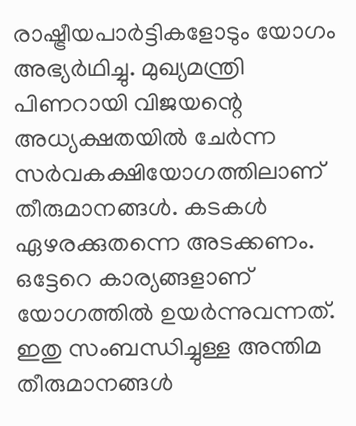രാഷ്ട്രീയപാര്‍ട്ടികളോടും യോഗം അഭ്യര്‍ഥിച്ചു. മുഖ്യമന്ത്രി പിണറായി വിജയന്റെ അധ്യക്ഷതയില്‍ ചേര്‍ന്ന സര്‍വകക്ഷിയോഗത്തിലാണ് തീരുമാനങ്ങള്‍. കടകള്‍ ഏഴരക്കുതന്നെ അടക്കണം. ഒട്ടേറെ കാര്യങ്ങളാണ് യോഗത്തില്‍ ഉയര്‍ന്നുവന്നത്. ഇതു സംബന്ധിച്ചുള്ള അന്തിമ തീരുമാനങ്ങള്‍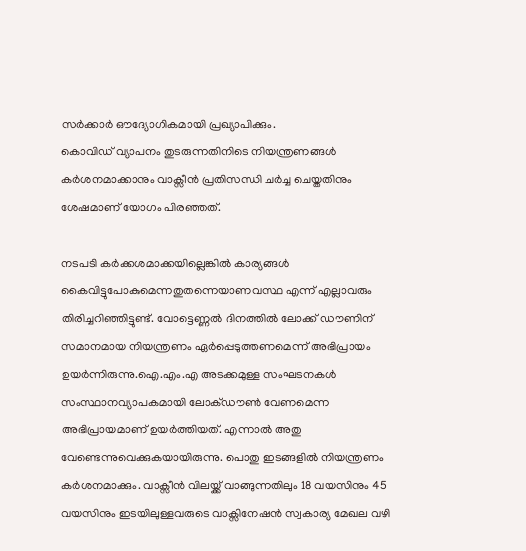സര്‍ക്കാര്‍ ഔദ്യോഗികമായി പ്രഖ്യാപിക്കും.
കൊവിഡ് വ്യാപനം തുടരുന്നതിനിടെ നിയന്ത്രണങ്ങള്‍ കര്‍ശനമാക്കാനും വാക്സീന്‍ പ്രതിസന്ധി ചര്‍ച്ച ചെയ്തതിനും ശേഷമാണ് യോഗം പിരഞ്ഞത്.

നടപടി കര്‍ക്കശമാക്കയില്ലെങ്കില്‍ കാര്യങ്ങള്‍ കൈവിട്ടുപോകുമെന്നതുതന്നെയാണവസ്ഥ എന്ന് എല്ലാവരും തിരിച്ചറിഞ്ഞിട്ടുണ്ട്. വോട്ടെണ്ണല്‍ ദിനത്തില്‍ ലോക്ക് ഡൗണിന് സമാനമായ നിയന്ത്രണം ഏര്‍പ്പെടുത്തണമെന്ന് അഭിപ്രായം ഉയര്‍ന്നിരുന്നു.ഐ.എം.എ അടക്കമുള്ള സംഘടനകള്‍ സംസ്ഥാനവ്യാപകമായി ലോക്ഡൗണ്‍ വേണമെന്ന അഭിപ്രായമാണ് ഉയര്‍ത്തിയത്. എന്നാല്‍ അതു വേണ്ടെന്നുവെക്കുകയായിരുന്നു. പൊതു ഇടങ്ങളില്‍ നിയന്ത്രണം കര്‍ശനമാക്കും. വാക്സീന്‍ വിലയ്ക്ക് വാങ്ങുന്നതിലും 18 വയസിനും 45 വയസിനും ഇടയിലുള്ളവരുടെ വാക്സിനേഷന്‍ സ്വകാര്യ മേഖല വഴി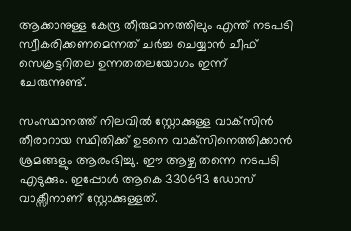ആക്കാനുള്ള കേന്ദ്ര തീരുമാനത്തിലും എന്ത് നടപടി സ്വീകരിക്കണമെന്നത് ചര്‍ച്ച ചെയ്യാന്‍ ചീഫ് സെക്രട്ടറിതല ഉന്നതതലയോഗം ഇന്ന് ചേരുന്നുണ്ട്.

സംസ്ഥാനത്ത് നിലവില്‍ സ്റ്റോക്കുള്ള വാക്‌സിന്‍ തീരാറായ സ്ഥിതിക്ക് ഉടനെ വാക്‌സിനെത്തിക്കാന്‍ ശ്രമങ്ങളും ആരംഭിച്ചു. ഈ ആഴ്ച തന്നെ നടപടി എടുക്കും. ഇപ്പോള്‍ ആകെ 330693 ഡോസ് വാക്സീനാണ് സ്റ്റോക്കുള്ളത്.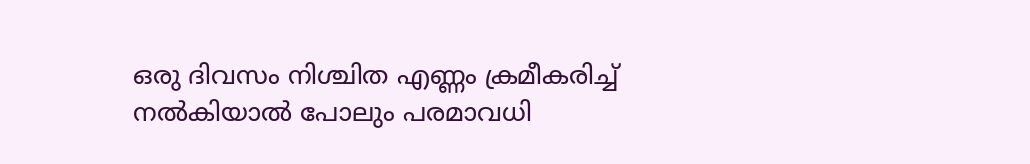ഒരു ദിവസം നിശ്ചിത എണ്ണം ക്രമീകരിച്ച്‌ നല്‍കിയാല്‍ പോലും പരമാവധി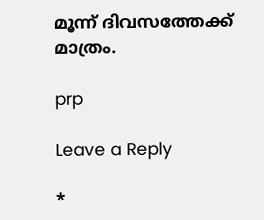മൂന്ന് ദിവസത്തേക്ക് മാത്രം.

prp

Leave a Reply

*